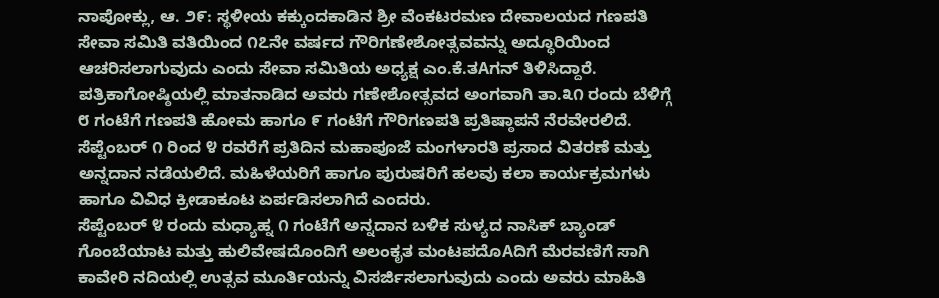ನಾಪೋಕ್ಲು, ಆ. ೨೯: ಸ್ಥಳೀಯ ಕಕ್ಕುಂದಕಾಡಿನ ಶ್ರೀ ವೆಂಕಟರಮಣ ದೇವಾಲಯದ ಗಣಪತಿ ಸೇವಾ ಸಮಿತಿ ವತಿಯಿಂದ ೧೭ನೇ ವರ್ಷದ ಗೌರಿಗಣೇಶೋತ್ಸವವನ್ನು ಅದ್ಧೂರಿಯಿಂದ ಆಚರಿಸಲಾಗುವುದು ಎಂದು ಸೇವಾ ಸಮಿತಿಯ ಅಧ್ಯಕ್ಷ ಎಂ.ಕೆ.ತAಗನ್ ತಿಳಿಸಿದ್ದಾರೆ.
ಪತ್ರಿಕಾಗೋಷ್ಠಿಯಲ್ಲಿ ಮಾತನಾಡಿದ ಅವರು ಗಣೇಶೋತ್ಸವದ ಅಂಗವಾಗಿ ತಾ.೩೧ ರಂದು ಬೆಳಿಗ್ಗೆ ೮ ಗಂಟೆಗೆ ಗಣಪತಿ ಹೋಮ ಹಾಗೂ ೯ ಗಂಟೆಗೆ ಗೌರಿಗಣಪತಿ ಪ್ರತಿಷ್ಠಾಪನೆ ನೆರವೇರಲಿದೆ. ಸೆಪ್ಟೆಂಬರ್ ೧ ರಿಂದ ೪ ರವರೆಗೆ ಪ್ರತಿದಿನ ಮಹಾಪೂಜೆ ಮಂಗಳಾರತಿ ಪ್ರಸಾದ ವಿತರಣೆ ಮತ್ತು ಅನ್ನದಾನ ನಡೆಯಲಿದೆ. ಮಹಿಳೆಯರಿಗೆ ಹಾಗೂ ಪುರುಷರಿಗೆ ಹಲವು ಕಲಾ ಕಾರ್ಯಕ್ರಮಗಳು ಹಾಗೂ ವಿವಿಧ ಕ್ರೀಡಾಕೂಟ ಏರ್ಪಡಿಸಲಾಗಿದೆ ಎಂದರು.
ಸೆಪ್ಟೆಂಬರ್ ೪ ರಂದು ಮಧ್ಯಾಹ್ನ ೧ ಗಂಟೆಗೆ ಅನ್ನದಾನ ಬಳಿಕ ಸುಳ್ಯದ ನಾಸಿಕ್ ಬ್ಯಾಂಡ್ ಗೊಂಬೆಯಾಟ ಮತ್ತು ಹುಲಿವೇಷದೊಂದಿಗೆ ಅಲಂಕೃತ ಮಂಟಪದೊAದಿಗೆ ಮೆರವಣಿಗೆ ಸಾಗಿ ಕಾವೇರಿ ನದಿಯಲ್ಲಿ ಉತ್ಸವ ಮೂರ್ತಿಯನ್ನು ವಿಸರ್ಜಿಸಲಾಗುವುದು ಎಂದು ಅವರು ಮಾಹಿತಿ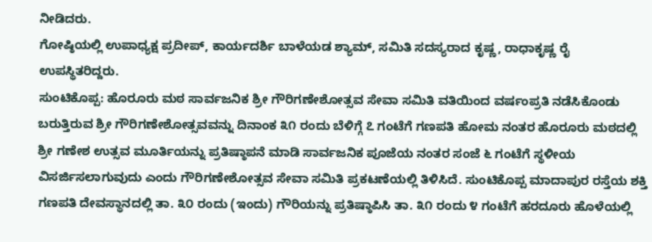ನೀಡಿದರು.
ಗೋಷ್ಠಿಯಲ್ಲಿ ಉಪಾಧ್ಯಕ್ಷ ಪ್ರದೀಪ್, ಕಾರ್ಯದರ್ಶಿ ಬಾಳೆಯಡ ಶ್ಯಾಮ್, ಸಮಿತಿ ಸದಸ್ಯರಾದ ಕೃಷ್ಣ, ರಾಧಾಕೃಷ್ಣ ರೈ ಉಪಸ್ಥಿತರಿದ್ದರು.
ಸುಂಟಿಕೊಪ್ಪ: ಹೊರೂರು ಮಠ ಸಾರ್ವಜನಿಕ ಶ್ರೀ ಗೌರಿಗಣೇಶೋತ್ಸವ ಸೇವಾ ಸಮಿತಿ ವತಿಯಿಂದ ವರ್ಷಂಪ್ರತಿ ನಡೆಸಿಕೊಂಡು ಬರುತ್ತಿರುವ ಶ್ರೀ ಗೌರಿಗಣೇಶೋತ್ಸವವನ್ನು ದಿನಾಂಕ ೩೧ ರಂದು ಬೆಳಿಗ್ಗೆ ೭ ಗಂಟೆಗೆ ಗಣಪತಿ ಹೋಮ ನಂತರ ಹೊರೂರು ಮಠದಲ್ಲಿ ಶ್ರೀ ಗಣೇಶ ಉತ್ಸವ ಮೂರ್ತಿಯನ್ನು ಪ್ರತಿಷ್ಠಾಪನೆ ಮಾಡಿ ಸಾರ್ವಜನಿಕ ಪೂಜೆಯ ನಂತರ ಸಂಜೆ ೬ ಗಂಟೆಗೆ ಸ್ಥಳೀಯ ವಿಸರ್ಜಿಸಲಾಗುವುದು ಎಂದು ಗೌರಿಗಣೇಶೋತ್ಸವ ಸೇವಾ ಸಮಿತಿ ಪ್ರಕಟಣೆಯಲ್ಲಿ ತಿಳಿಸಿದೆ. ಸುಂಟಿಕೊಪ್ಪ ಮಾದಾಪುರ ರಸ್ತೆಯ ಶಕ್ತಿ ಗಣಪತಿ ದೇವಸ್ಥಾನದಲ್ಲಿ ತಾ. ೩೦ ರಂದು (ಇಂದು) ಗೌರಿಯನ್ನು ಪ್ರತಿಷ್ಠಾಪಿಸಿ ತಾ. ೩೧ ರಂದು ೪ ಗಂಟೆಗೆ ಹರದೂರು ಹೊಳೆಯಲ್ಲಿ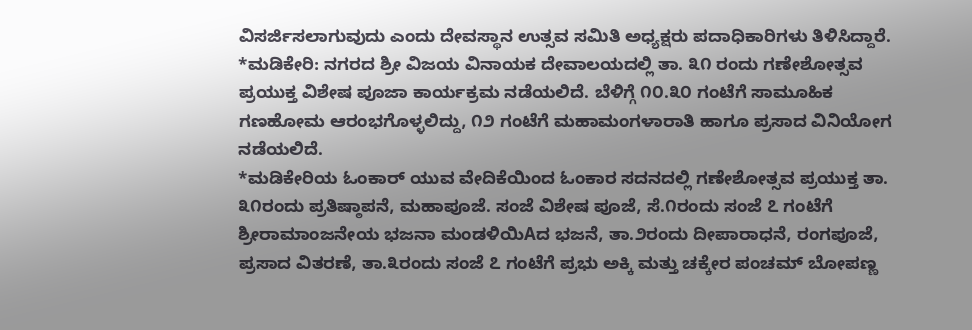ವಿಸರ್ಜಿಸಲಾಗುವುದು ಎಂದು ದೇವಸ್ಥಾನ ಉತ್ಸವ ಸಮಿತಿ ಅಧ್ಯಕ್ಷರು ಪದಾಧಿಕಾರಿಗಳು ತಿಳಿಸಿದ್ದಾರೆ.
*ಮಡಿಕೇರಿ: ನಗರದ ಶ್ರೀ ವಿಜಯ ವಿನಾಯಕ ದೇವಾಲಯದಲ್ಲಿ ತಾ. ೩೧ ರಂದು ಗಣೇಶೋತ್ಸವ ಪ್ರಯುಕ್ತ ವಿಶೇಷ ಪೂಜಾ ಕಾರ್ಯಕ್ರಮ ನಡೆಯಲಿದೆ. ಬೆಳಿಗ್ಗೆ ೧೦.೩೦ ಗಂಟೆಗೆ ಸಾಮೂಹಿಕ ಗಣಹೋಮ ಆರಂಭಗೊಳ್ಳಲಿದ್ದು, ೧೨ ಗಂಟೆಗೆ ಮಹಾಮಂಗಳಾರಾತಿ ಹಾಗೂ ಪ್ರಸಾದ ವಿನಿಯೋಗ ನಡೆಯಲಿದೆ.
*ಮಡಿಕೇರಿಯ ಓಂಕಾರ್ ಯುವ ವೇದಿಕೆಯಿಂದ ಓಂಕಾರ ಸದನದಲ್ಲಿ ಗಣೇಶೋತ್ಸವ ಪ್ರಯುಕ್ತ ತಾ. ೩೧ರಂದು ಪ್ರತಿಷ್ಠಾಪನೆ, ಮಹಾಪೂಜೆ. ಸಂಜೆ ವಿಶೇಷ ಪೂಜೆ, ಸೆ.೧ರಂದು ಸಂಜೆ ೭ ಗಂಟೆಗೆ ಶ್ರೀರಾಮಾಂಜನೇಯ ಭಜನಾ ಮಂಡಳಿಯಿAದ ಭಜನೆ, ತಾ.೨ರಂದು ದೀಪಾರಾಧನೆ, ರಂಗಪೂಜೆ, ಪ್ರಸಾದ ವಿತರಣೆ, ತಾ.೩ರಂದು ಸಂಜೆ ೭ ಗಂಟೆಗೆ ಪ್ರಭು ಅಕ್ಕಿ ಮತ್ತು ಚಕ್ಕೇರ ಪಂಚಮ್ ಬೋಪಣ್ಣ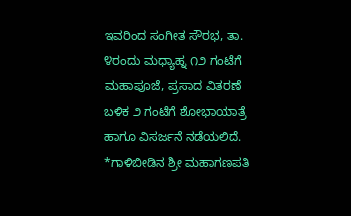ಇವರಿಂದ ಸಂಗೀತ ಸೌರಭ, ತಾ. ೪ರಂದು ಮಧ್ಯಾಹ್ನ ೧೨ ಗಂಟೆಗೆ ಮಹಾಪೂಜೆ, ಪ್ರಸಾದ ವಿತರಣೆ ಬಳಿಕ ೨ ಗಂಟೆಗೆ ಶೋಭಾಯಾತ್ರೆ ಹಾಗೂ ವಿಸರ್ಜನೆ ನಡೆಯಲಿದೆ.
*ಗಾಳಿಬೀಡಿನ ಶ್ರೀ ಮಹಾಗಣಪತಿ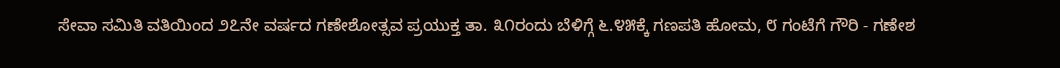ಸೇವಾ ಸಮಿತಿ ವತಿಯಿಂದ ೨೭ನೇ ವರ್ಷದ ಗಣೇಶೋತ್ಸವ ಪ್ರಯುಕ್ತ ತಾ. ೩೧ರಂದು ಬೆಳಿಗ್ಗೆ ೬.೪೫ಕ್ಕೆ ಗಣಪತಿ ಹೋಮ, ೮ ಗಂಟೆಗೆ ಗೌರಿ - ಗಣೇಶ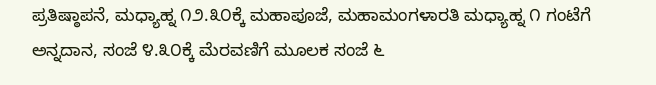ಪ್ರತಿಷ್ಠಾಪನೆ, ಮಧ್ಯಾಹ್ನ ೧೨.೩೦ಕ್ಕೆ ಮಹಾಪೂಜೆ, ಮಹಾಮಂಗಳಾರತಿ ಮಧ್ಯಾಹ್ನ ೧ ಗಂಟೆಗೆ ಅನ್ನದಾನ, ಸಂಜೆ ೪.೩೦ಕ್ಕೆ ಮೆರವಣಿಗೆ ಮೂಲಕ ಸಂಜೆ ೬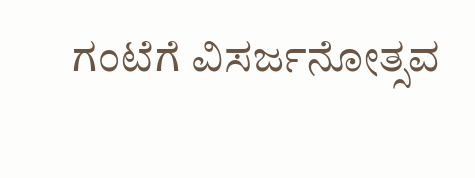ಗಂಟೆಗೆ ವಿಸರ್ಜನೋತ್ಸವ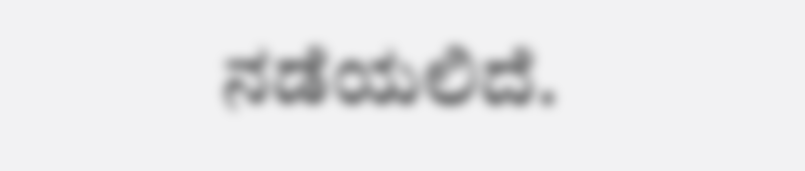ನಡೆಯಲಿದೆ.